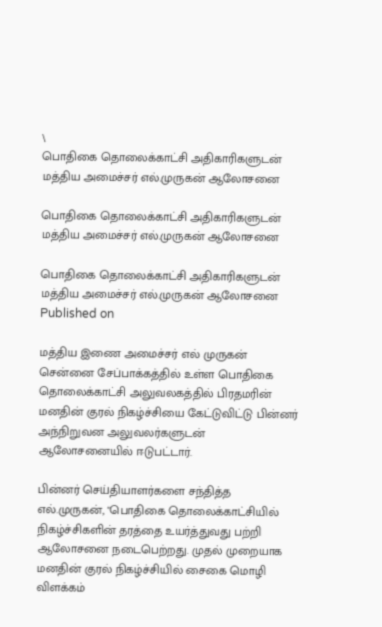\
பொதிகை தொலைக்காட்சி அதிகாரிகளுடன் மத்திய அமைச்சர் எல்.முருகன் ஆலோசனை

பொதிகை தொலைக்காட்சி அதிகாரிகளுடன் மத்திய அமைச்சர் எல்.முருகன் ஆலோசனை

பொதிகை தொலைக்காட்சி அதிகாரிகளுடன் மத்திய அமைச்சர் எல்.முருகன் ஆலோசனை
Published on

மத்திய இணை அமைச்சர் எல் முருகன் சென்னை சேப்பாக்கத்தில் உள்ள பொதிகை தொலைக்காட்சி அலுவலகத்தில் பிரதமரின் மனதின் குரல் நிகழ்ச்சியை கேட்டுவிட்டு பின்னர் அந்நிறுவன அலுவலர்களுடன் ஆலோசனையில் ஈடுபட்டார்.

பின்னர் செய்தியாளர்களை சந்தித்த எல்.முருகன், "பொதிகை தொலைக்காட்சியில் நிகழ்ச்சிகளின் தரத்தை உயர்த்துவது பற்றி ஆலோசனை நடைபெற்றது. முதல் முறையாக மனதின் குரல் நிகழ்ச்சியில் சைகை மொழி விளக்கம்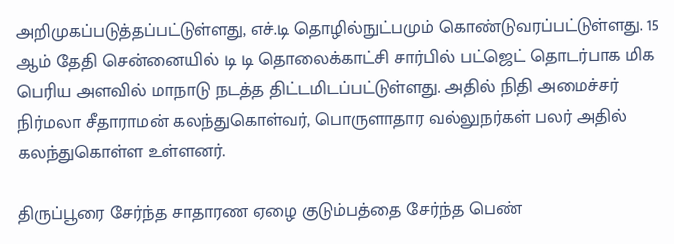அறிமுகப்படுத்தப்பட்டுள்ளது, எச்.டி தொழில்நுட்பமும் கொண்டுவரப்பட்டுள்ளது. 15 ஆம் தேதி சென்னையில் டி டி தொலைக்காட்சி சார்பில் பட்ஜெட் தொடர்பாக மிக பெரிய அளவில் மாநாடு நடத்த திட்டமிடப்பட்டுள்ளது. அதில் நிதி அமைச்சர் நிர்மலா சீதாராமன் கலந்துகொள்வர், பொருளாதார வல்லுநர்கள் பலர் அதில் கலந்துகொள்ள உள்ளனர்.

திருப்பூரை சேர்ந்த சாதாரண ஏழை குடும்பத்தை சேர்ந்த பெண்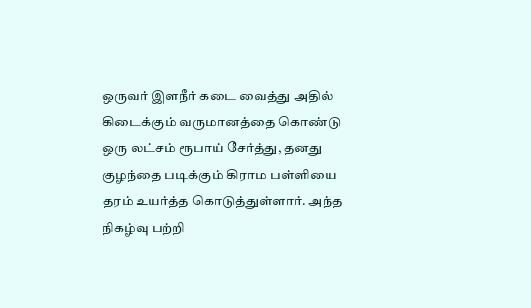ஒருவர் இளநீர் கடை வைத்து அதில் கிடைக்கும் வருமானத்தை கொண்டு ஒரு லட்சம் ரூபாய் சேர்த்து, தனது குழந்தை படிக்கும் கிராம பள்ளியை தரம் உயர்த்த கொடுத்துள்ளார். அந்த நிகழ்வு பற்றி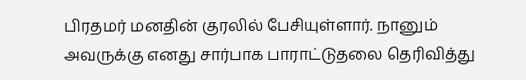பிரதமர் மனதின் குரலில் பேசியுள்ளார். நானும் அவருக்கு எனது சார்பாக பாராட்டுதலை தெரிவித்து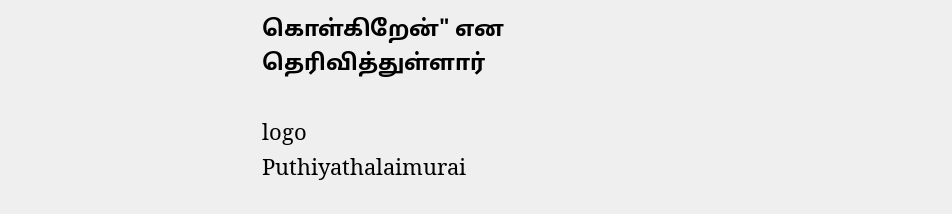கொள்கிறேன்" என தெரிவித்துள்ளார்

logo
Puthiyathalaimurai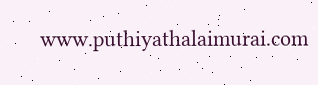www.puthiyathalaimurai.com